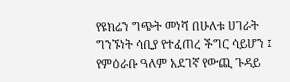የዩክሬን ግጭት መነሻ በሁለቱ ሀገራት ግንኙነት ሳቢያ የተፈጠረ ችግር ሳይሆን ፤ የምዕራቡ ዓለም አደገኛ የውጪ ጉዳይ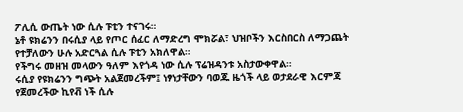ፖሊሲ ውጤት ነው ሲሉ ፑቲን ተናገሩ።
ኔቶ ዩክሬንን በሩሲያ ላይ የጦር ሰፈር ለማድረግ ሞክሯል፣ ህዝቦችን እርስበርስ ለማጋጨት የተቻለውን ሁሉ አድርጓል ሲሉ ፑቲን አክለዋል።
የችግሩ መዘዝ መላውን ዓለም እየጎዳ ነው ሲሉ ፕሬዝዳንቱ አስታውቀዋል።
ሩሲያ የዩክሬንን ግጭት አልጀመረችም፤ ነፃነታቸውን ባወጁ ዜጎች ላይ ወታደራዊ እርምጃ የጀመረችው ኪየቭ ነች ሲሉ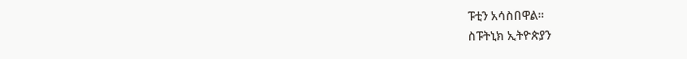ፑቲን አሳስበዋል።
ስፑትኒክ ኢትዮጵያን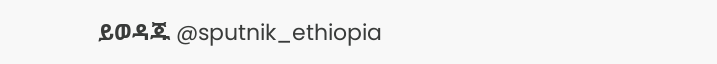ይወዳጁ @sputnik_ethiopia